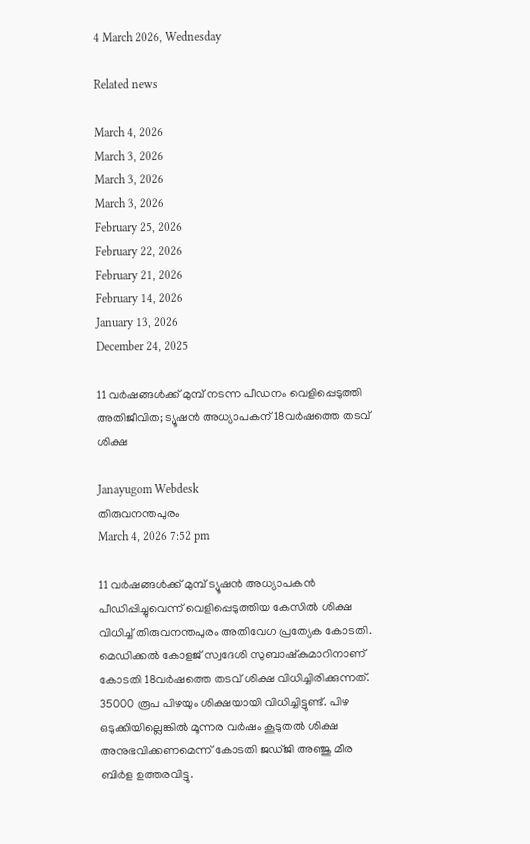4 March 2026, Wednesday

Related news

March 4, 2026
March 3, 2026
March 3, 2026
March 3, 2026
February 25, 2026
February 22, 2026
February 21, 2026
February 14, 2026
January 13, 2026
December 24, 2025

11 വര്‍ഷങ്ങള്‍ക്ക് മുമ്പ് നടന്ന പീഡനം വെളിപ്പെടുത്തി അതിജീവിത; ട്യൂഷന്‍ അധ്യാപകന് 18വര്‍ഷത്തെ തടവ് ശിക്ഷ

Janayugom Webdesk
തിരുവനന്തപുരം
March 4, 2026 7:52 pm

11 വര്‍ഷങ്ങള്‍ക്ക് മുമ്പ് ട്യൂഷന്‍ അധ്യാപകൻ പീഡിപ്പിച്ചുവെന്ന് വെളിപ്പെടുത്തിയ കേസില്‍ ശിക്ഷ വിധിച്ച് തിരുവനന്തപുരം അതിവേഗ പ്രത്യേക കോടതി. മെഡിക്കല്‍ കോളജ് സ്വദേശി സുബാഷ്‌കുമാറിനാണ് കോടതി 18വര്‍ഷത്തെ തടവ് ശിക്ഷ വിധിച്ചിരിക്കുന്നത്. 35000 രൂപ പിഴയും ശിക്ഷയായി വിധിച്ചിട്ടുണ്ട്. പിഴ ഒടുക്കിയില്ലെങ്കില്‍ മൂന്നര വര്‍ഷം കൂടുതല്‍ ശിക്ഷ അനുഭവിക്കണമെന്ന് കോടതി ജഡ്ജി അഞ്ജു മീര ബിര്‍ള ഉത്തരവിട്ടു.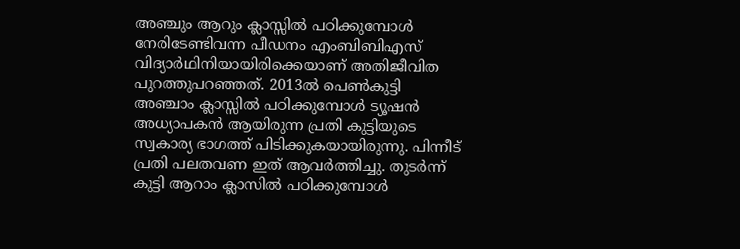അഞ്ചും ആറും ക്ലാസ്സില്‍ പഠിക്കുമ്പോള്‍ നേരിടേണ്ടിവന്ന പീഡനം എംബിബിഎസ് വിദ്യാര്‍ഥിനിയായിരിക്കെയാണ് അതിജീവിത പുറത്തുപറഞ്ഞത്. 2013ല്‍ പെണ്‍കുട്ടി അഞ്ചാം ക്ലാസ്സില്‍ പഠിക്കുമ്പോള്‍ ട്യൂഷന്‍ അധ്യാപകന്‍ ആയിരുന്ന പ്രതി കുട്ടിയുടെ സ്വകാര്യ ഭാഗത്ത് പിടിക്കുകയായിരുന്നു. പിന്നീട് പ്രതി പലതവണ ഇത് ആവര്‍ത്തിച്ചു. തുടര്‍ന്ന് കുട്ടി ആറാം ക്ലാസില്‍ പഠിക്കുമ്പോള്‍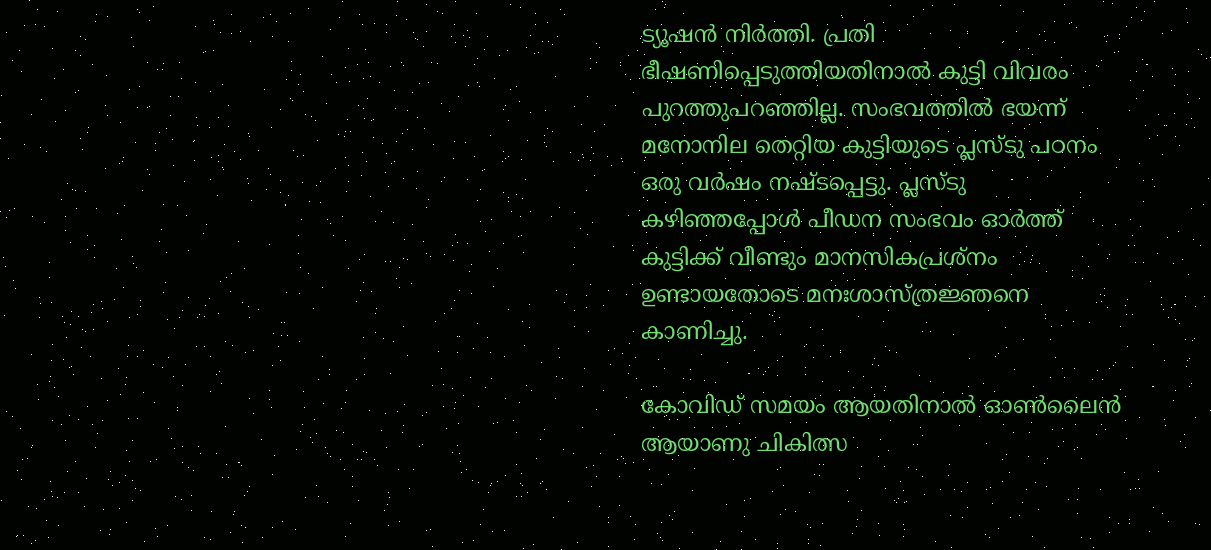ട്യൂഷന്‍ നിര്‍ത്തി. പ്രതി ഭീഷണിപ്പെടുത്തിയതിനാല്‍ കുട്ടി വിവരം പുറത്തുപറഞ്ഞില്ല. സംഭവത്തില്‍ ഭയന്ന് മനോനില തെറ്റിയ കുട്ടിയുടെ പ്ലസ്ടു പഠനം ഒരു വര്‍ഷം നഷ്ടപ്പെട്ടു. പ്ലസ്ടു കഴിഞ്ഞപ്പോള്‍ പീഡന സംഭവം ഓര്‍ത്ത് കുട്ടിക്ക് വീണ്ടും മാനസികപ്രശ്നം ഉണ്ടായതോടെ മനഃശാസ്ത്രജ്ഞനെ കാണിച്ചു.

കോവിഡ് സമയം ആയതിനാല്‍ ഓണ്‍ലൈന്‍ ആയാണു ചികിത്സ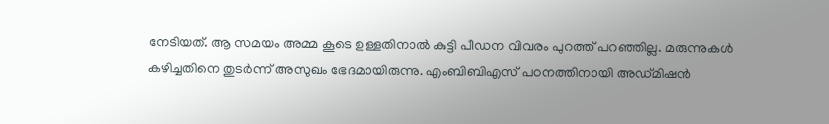നേടിയത്. ആ സമയം അമ്മ കൂടെ ഉള്ളതിനാല്‍ കുട്ടി പീഡന വിവരം പുറത്ത് പറഞ്ഞില്ല. മരുന്നുകള്‍ കഴിച്ചതിനെ തുടര്‍ന്ന് അസുഖം ഭേദമായിരുന്നു. എംബിബിഎസ് പഠനത്തിനായി അഡ്മിഷന്‍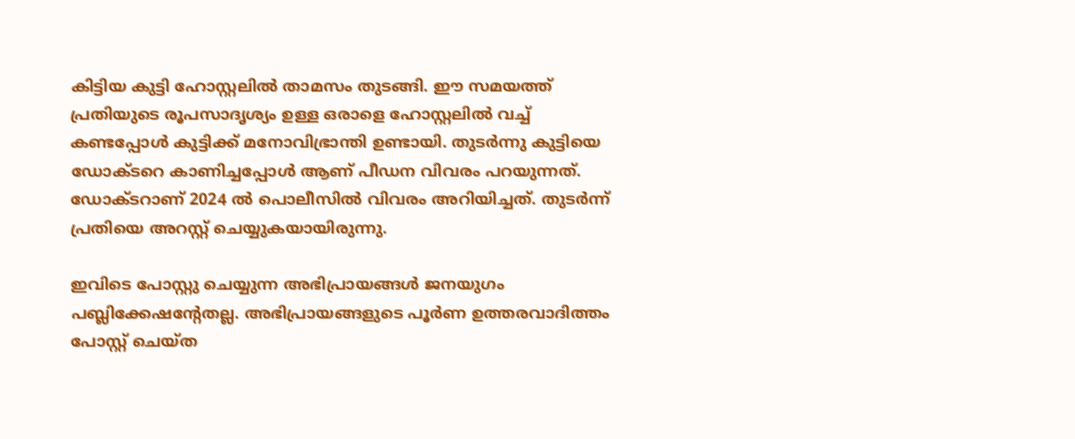കിട്ടിയ കുട്ടി ഹോസ്റ്റലില്‍ താമസം തുടങ്ങി. ഈ സമയത്ത് പ്രതിയുടെ രൂപസാദൃശ്യം ഉള്ള ഒരാളെ ഹോസ്റ്റലില്‍ വച്ച് കണ്ടപ്പോള്‍ കുട്ടിക്ക് മനോവിഭ്രാന്തി ഉണ്ടായി. തുടര്‍ന്നു കുട്ടിയെ ഡോക്ടറെ കാണിച്ചപ്പോള്‍ ആണ് പീഡന വിവരം പറയുന്നത്. ഡോക്ടറാണ് 2024 ല്‍ പൊലീസില്‍ വിവരം അറിയിച്ചത്. തുടര്‍ന്ന് പ്രതിയെ അറസ്റ്റ് ചെയ്യുകയായിരുന്നു.

ഇവിടെ പോസ്റ്റു ചെയ്യുന്ന അഭിപ്രായങ്ങള്‍ ജനയുഗം പബ്ലിക്കേഷന്റേതല്ല. അഭിപ്രായങ്ങളുടെ പൂര്‍ണ ഉത്തരവാദിത്തം പോസ്റ്റ് ചെയ്ത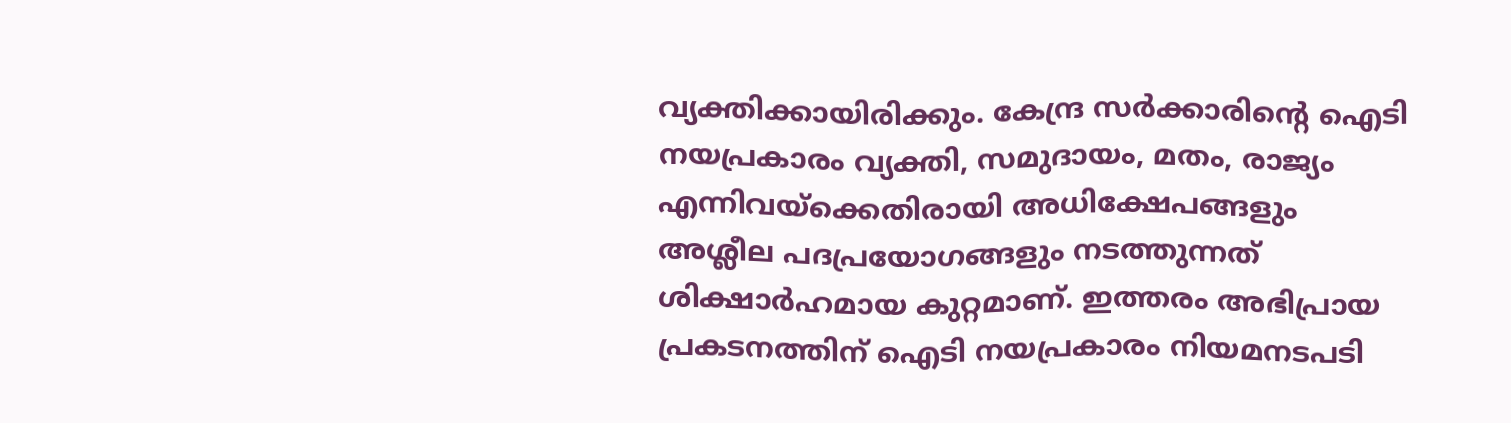വ്യക്തിക്കായിരിക്കും. കേന്ദ്ര സര്‍ക്കാരിന്റെ ഐടി നയപ്രകാരം വ്യക്തി, സമുദായം, മതം, രാജ്യം എന്നിവയ്‌ക്കെതിരായി അധിക്ഷേപങ്ങളും അശ്ലീല പദപ്രയോഗങ്ങളും നടത്തുന്നത് ശിക്ഷാര്‍ഹമായ കുറ്റമാണ്. ഇത്തരം അഭിപ്രായ പ്രകടനത്തിന് ഐടി നയപ്രകാരം നിയമനടപടി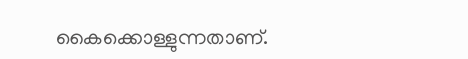കൈക്കൊള്ളുന്നതാണ്.